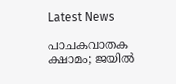Latest News

പാചകവാതക ക്ഷാമം; ജയില്‍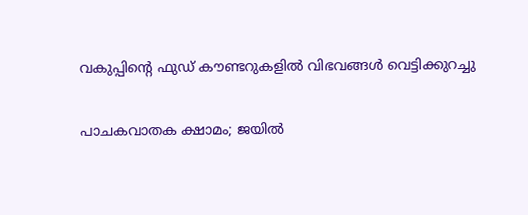വകുപ്പിന്റെ ഫുഡ് കൗണ്ടറുകളില്‍ വിഭവങ്ങള്‍ വെട്ടിക്കുറച്ചു

പാചകവാതക ക്ഷാമം; ജയില്‍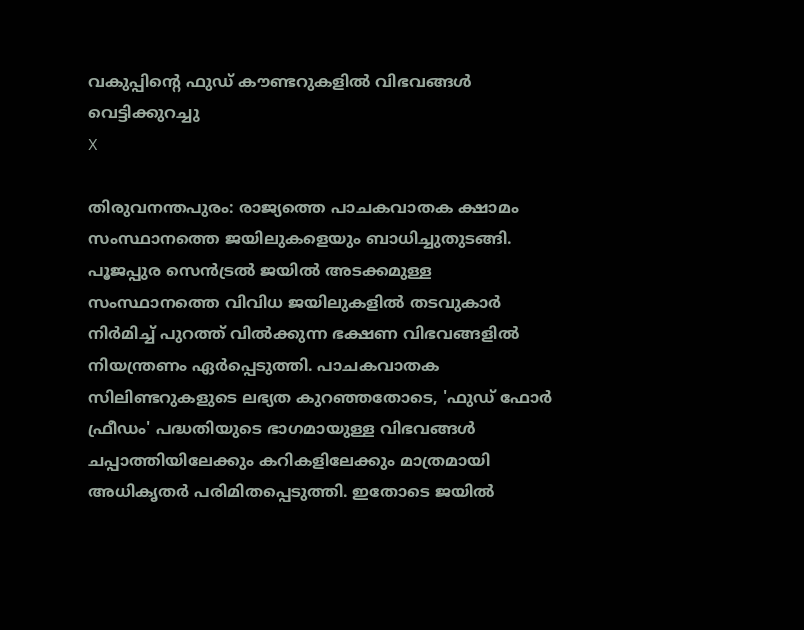വകുപ്പിന്റെ ഫുഡ് കൗണ്ടറുകളില്‍ വിഭവങ്ങള്‍ വെട്ടിക്കുറച്ചു
X

തിരുവനന്തപുരം: രാജ്യത്തെ പാചകവാതക ക്ഷാമം സംസ്ഥാനത്തെ ജയിലുകളെയും ബാധിച്ചുതുടങ്ങി. പൂജപ്പുര സെന്‍ട്രല്‍ ജയില്‍ അടക്കമുള്ള സംസ്ഥാനത്തെ വിവിധ ജയിലുകളില്‍ തടവുകാര്‍ നിര്‍മിച്ച് പുറത്ത് വില്‍ക്കുന്ന ഭക്ഷണ വിഭവങ്ങളില്‍ നിയന്ത്രണം ഏര്‍പ്പെടുത്തി. പാചകവാതക സിലിണ്ടറുകളുടെ ലഭ്യത കുറഞ്ഞതോടെ, 'ഫുഡ് ഫോര്‍ ഫ്രീഡം' പദ്ധതിയുടെ ഭാഗമായുള്ള വിഭവങ്ങള്‍ ചപ്പാത്തിയിലേക്കും കറികളിലേക്കും മാത്രമായി അധികൃതര്‍ പരിമിതപ്പെടുത്തി. ഇതോടെ ജയില്‍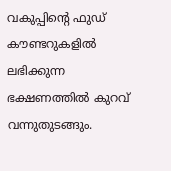വകുപ്പിന്റെ ഫുഡ് കൗണ്ടറുകളില്‍ ലഭിക്കുന്ന ഭക്ഷണത്തില്‍ കുറവ് വന്നുതുടങ്ങും.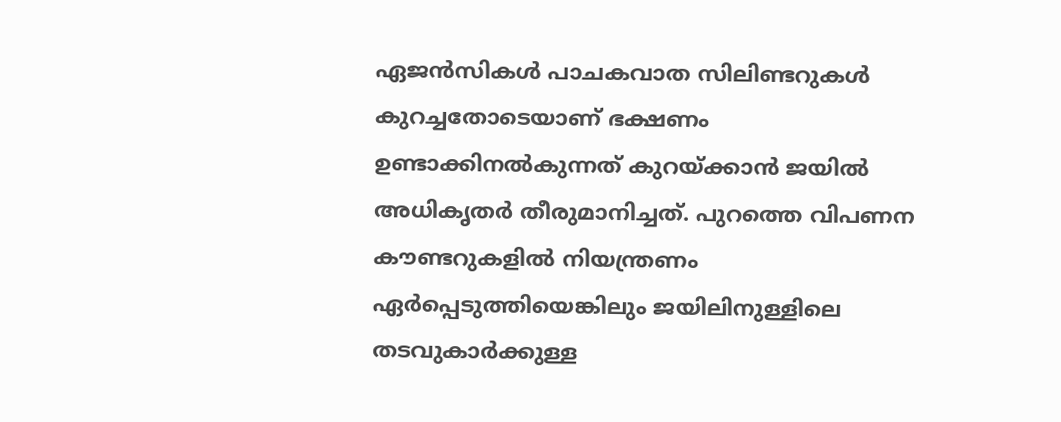ഏജന്‍സികള്‍ പാചകവാത സിലിണ്ടറുകള്‍ കുറച്ചതോടെയാണ് ഭക്ഷണം ഉണ്ടാക്കിനല്‍കുന്നത് കുറയ്ക്കാന്‍ ജയില്‍ അധികൃതര്‍ തീരുമാനിച്ചത്. പുറത്തെ വിപണന കൗണ്ടറുകളില്‍ നിയന്ത്രണം ഏര്‍പ്പെടുത്തിയെങ്കിലും ജയിലിനുള്ളിലെ തടവുകാര്‍ക്കുള്ള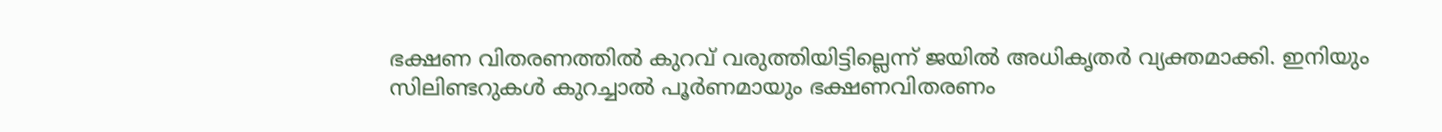ഭക്ഷണ വിതരണത്തില്‍ കുറവ് വരുത്തിയിട്ടില്ലെന്ന് ജയില്‍ അധികൃതര്‍ വ്യക്തമാക്കി. ഇനിയും സിലിണ്ടറുകള്‍ കുറച്ചാല്‍ പൂര്‍ണമായും ഭക്ഷണവിതരണം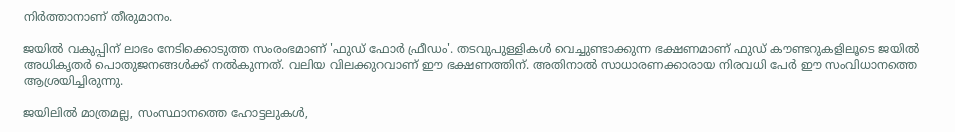നിര്‍ത്താനാണ് തീരുമാനം.

ജയില്‍ വകുപ്പിന് ലാഭം നേടിക്കൊടുത്ത സംരംഭമാണ് 'ഫുഡ് ഫോര്‍ ഫ്രീഡം'. തടവുപുള്ളികള്‍ വെച്ചുണ്ടാക്കുന്ന ഭക്ഷണമാണ് ഫുഡ് കൗണ്ടറുകളിലൂടെ ജയില്‍ അധികൃതര്‍ പൊതുജനങ്ങള്‍ക്ക് നല്‍കുന്നത്. വലിയ വിലക്കുറവാണ് ഈ ഭക്ഷണത്തിന്. അതിനാല്‍ സാധാരണക്കാരായ നിരവധി പേര്‍ ഈ സംവിധാനത്തെ ആശ്രയിച്ചിരുന്നു.

ജയിലില്‍ മാത്രമല്ല, സംസ്ഥാനത്തെ ഹോട്ടലുകള്‍,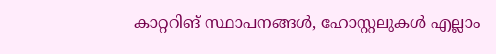കാറ്ററിങ് സ്ഥാപനങ്ങള്‍, ഹോസ്റ്റലുകള്‍ എല്ലാം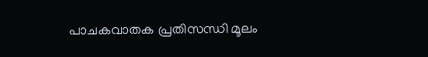പാചകവാതക പ്രതിസന്ധി മൂലം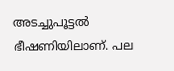അടച്ചുപൂട്ടല്‍ ഭീഷണിയിലാണ്. പല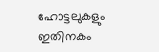ഹോട്ടലുകളും ഇതിനകം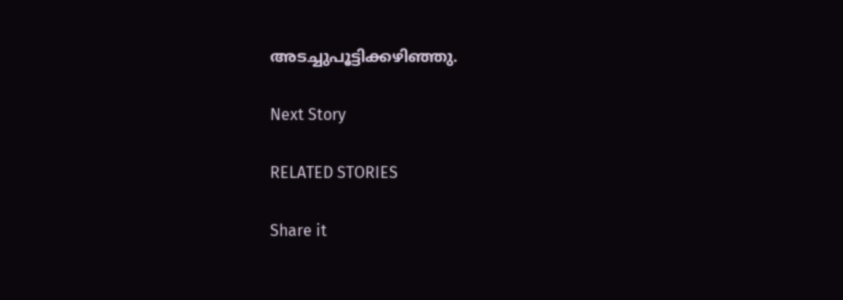അടച്ചുപൂട്ടിക്കഴിഞ്ഞു.

Next Story

RELATED STORIES

Share it